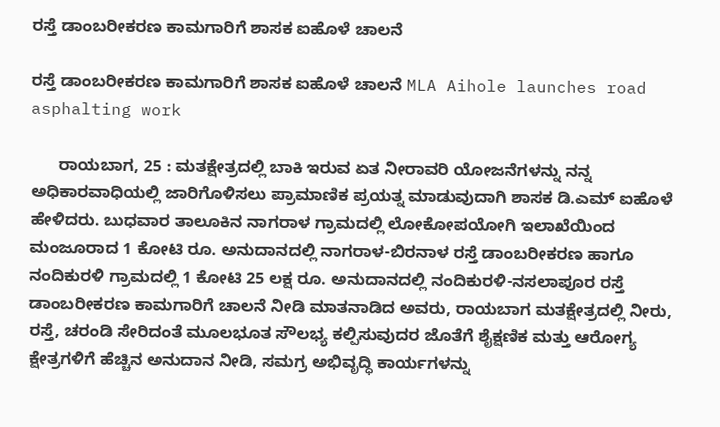ರಸ್ತೆ ಡಾಂಬರೀಕರಣ ಕಾಮಗಾರಿಗೆ ಶಾಸಕ ಐಹೊಳೆ ಚಾಲನೆ

ರಸ್ತೆ ಡಾಂಬರೀಕರಣ ಕಾಮಗಾರಿಗೆ ಶಾಸಕ ಐಹೊಳೆ ಚಾಲನೆ MLA Aihole launches road asphalting work

      ರಾಯಬಾಗ, 25 : ಮತಕ್ಷೇತ್ರದಲ್ಲಿ ಬಾಕಿ ಇರುವ ಏತ ನೀರಾವರಿ ಯೋಜನೆಗಳನ್ನು ನನ್ನ ಅಧಿಕಾರವಾಧಿಯಲ್ಲಿ ಜಾರಿಗೊಳಿಸಲು ಪ್ರಾಮಾಣಿಕ ಪ್ರಯತ್ನ ಮಾಡುವುದಾಗಿ ಶಾಸಕ ಡಿ.ಎಮ್ ಐಹೊಳೆ ಹೇಳಿದರು. ಬುಧವಾರ ತಾಲೂಕಿನ ನಾಗರಾಳ ಗ್ರಾಮದಲ್ಲಿ ಲೋಕೋಪಯೋಗಿ ಇಲಾಖೆಯಿಂದ ಮಂಜೂರಾದ 1 ಕೋಟಿ ರೂ. ಅನುದಾನದಲ್ಲಿ ನಾಗರಾಳ-ಬಿರನಾಳ ರಸ್ತೆ ಡಾಂಬರೀಕರಣ ಹಾಗೂ ನಂದಿಕುರಳಿ ಗ್ರಾಮದಲ್ಲಿ 1 ಕೋಟಿ 25 ಲಕ್ಷ ರೂ. ಅನುದಾನದಲ್ಲಿ ನಂದಿಕುರಳಿ-ನಸಲಾಪೂರ ರಸ್ತೆ ಡಾಂಬರೀಕರಣ ಕಾಮಗಾರಿಗೆ ಚಾಲನೆ ನೀಡಿ ಮಾತನಾಡಿದ ಅವರು, ರಾಯಬಾಗ ಮತಕ್ಷೇತ್ರದಲ್ಲಿ ನೀರು, ರಸ್ತೆ, ಚರಂಡಿ ಸೇರಿದಂತೆ ಮೂಲಭೂತ ಸೌಲಭ್ಯ ಕಲ್ಪಿಸುವುದರ ಜೊತೆಗೆ ಶೈಕ್ಷಣಿಕ ಮತ್ತು ಆರೋಗ್ಯ ಕ್ಷೇತ್ರಗಳಿಗೆ ಹೆಚ್ಚಿನ ಅನುದಾನ ನೀಡಿ, ಸಮಗ್ರ ಅಭಿವೃದ್ಧಿ ಕಾರ್ಯಗಳನ್ನು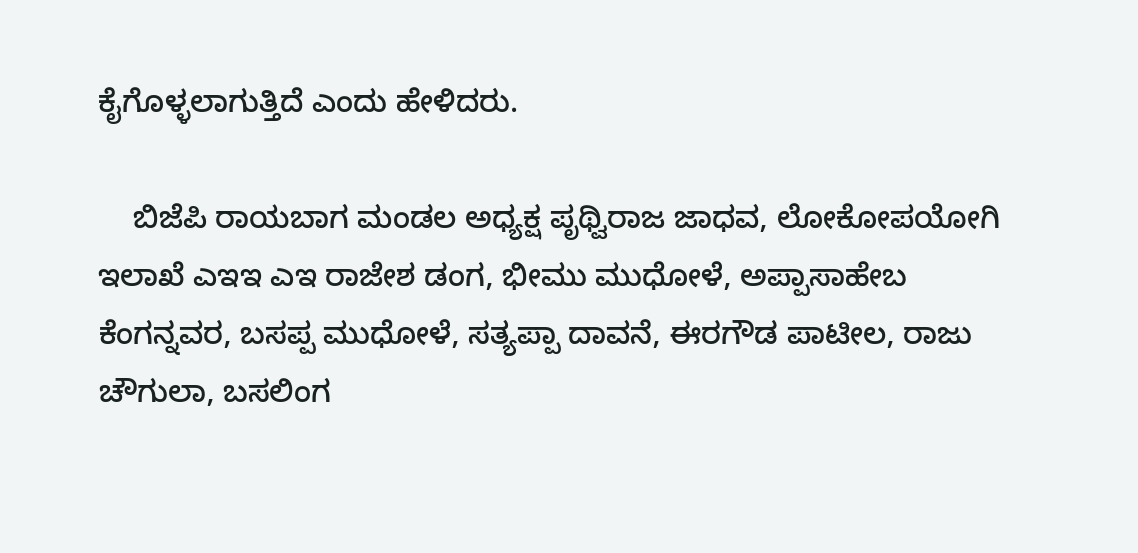ಕೈಗೊಳ್ಳಲಾಗುತ್ತಿದೆ ಎಂದು ಹೇಳಿದರು.

    ಬಿಜೆಪಿ ರಾಯಬಾಗ ಮಂಡಲ ಅಧ್ಯಕ್ಷ ಪೃಥ್ವಿರಾಜ ಜಾಧವ, ಲೋಕೋಪಯೋಗಿ ಇಲಾಖೆ ಎಇಇ ಎಇ ರಾಜೇಶ ಡಂಗ, ಭೀಮು ಮುಧೋಳೆ, ಅಪ್ಪಾಸಾಹೇಬ ಕೆಂಗನ್ನವರ, ಬಸಪ್ಪ ಮುಧೋಳೆ, ಸತ್ಯಪ್ಪಾ ದಾವನೆ, ಈರಗೌಡ ಪಾಟೀಲ, ರಾಜು ಚೌಗುಲಾ, ಬಸಲಿಂಗ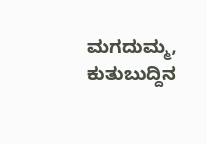ಮಗದುಮ್ಮ, ಕುತುಬುದ್ದಿನ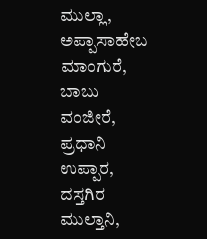ಮುಲ್ಲಾ, ಅಪ್ಪಾಸಾಹೇಬ ಮಾಂಗುರೆ, ಬಾಬು ವಂಜೀರೆ, ಪ್ರಧಾನಿ ಉಪ್ಪಾರ, ದಸ್ತಗಿರ ಮುಲ್ತಾನಿ,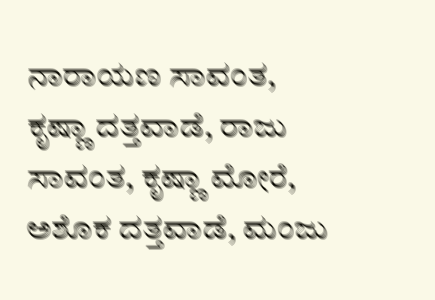ನಾರಾಯಣ ಸಾವಂತ, ಕೃಷ್ಣಾ ದತ್ತವಾಡೆ, ರಾಜು ಸಾವಂತ, ಕೃಷ್ಣಾ ಮೋರೆ, ಅಶೊಕ ದತ್ತವಾಡೆ, ಮಂಜು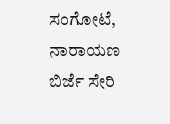ಸಂಗೋಟೆ, ನಾರಾಯಣ ಬಿರ್ಜೆ ಸೇರಿ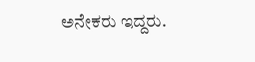ಅನೇಕರು ಇದ್ದರು.